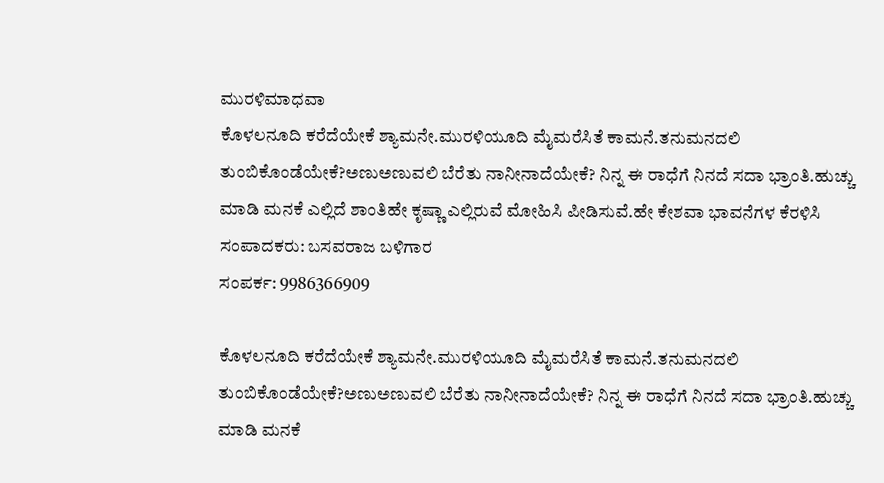ಮುರಳಿಮಾಧವಾ
ಕೊಳಲನೂದಿ ಕರೆದೆಯೇಕೆ ಶ್ಯಾಮನೇ.ಮುರಳಿಯೂದಿ ಮೈಮರೆಸಿತೆ ಕಾಮನೆ.ತನುಮನದಲಿ ತುಂಬಿಕೊಂಡೆಯೇಕೆ?ಅಣುಅಣುವಲಿ ಬೆರೆತು ನಾನೀನಾದೆಯೇಕೆ? ನಿನ್ನ ಈ ರಾಧೆಗೆ ನಿನದೆ ಸದಾ ಭ್ರಾಂತಿ.ಹುಚ್ಚು ಮಾಡಿ ಮನಕೆ ಎಲ್ಲಿದೆ ಶಾಂತಿಹೇ ಕೃಷ್ಣಾ ಎಲ್ಲಿರುವೆ ಮೋಹಿಸಿ ಪೀಡಿಸುವೆ.ಹೇ ಕೇಶವಾ ಭಾವನೆಗಳ ಕೆರಳಿಸಿ
ಸಂಪಾದಕರು: ಬಸವರಾಜ ಬಳಿಗಾರ
ಸಂಪರ್ಕ: 9986366909

ಕೊಳಲನೂದಿ ಕರೆದೆಯೇಕೆ ಶ್ಯಾಮನೇ.ಮುರಳಿಯೂದಿ ಮೈಮರೆಸಿತೆ ಕಾಮನೆ.ತನುಮನದಲಿ ತುಂಬಿಕೊಂಡೆಯೇಕೆ?ಅಣುಅಣುವಲಿ ಬೆರೆತು ನಾನೀನಾದೆಯೇಕೆ? ನಿನ್ನ ಈ ರಾಧೆಗೆ ನಿನದೆ ಸದಾ ಭ್ರಾಂತಿ.ಹುಚ್ಚು ಮಾಡಿ ಮನಕೆ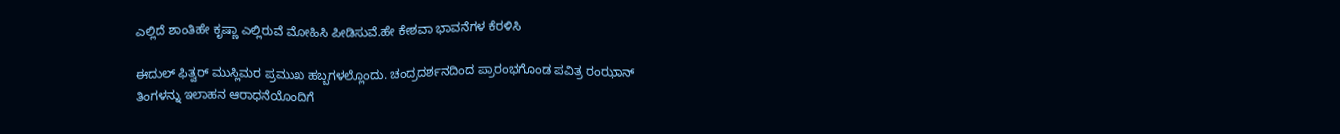ಎಲ್ಲಿದೆ ಶಾಂತಿಹೇ ಕೃಷ್ಣಾ ಎಲ್ಲಿರುವೆ ಮೋಹಿಸಿ ಪೀಡಿಸುವೆ.ಹೇ ಕೇಶವಾ ಭಾವನೆಗಳ ಕೆರಳಿಸಿ

ಈದುಲ್ ಫಿತ್ವರ್ ಮುಸ್ಲಿಮರ ಪ್ರಮುಖ ಹಬ್ಬಗಳಲ್ಲೊಂದು. ಚಂದ್ರದರ್ಶನದಿಂದ ಪ್ರಾರಂಭಗೊಂಡ ಪವಿತ್ರ ರಂಝಾನ್ ತಿಂಗಳನ್ನು ಇಲಾಹನ ಆರಾಧನೆಯೊಂದಿಗೆ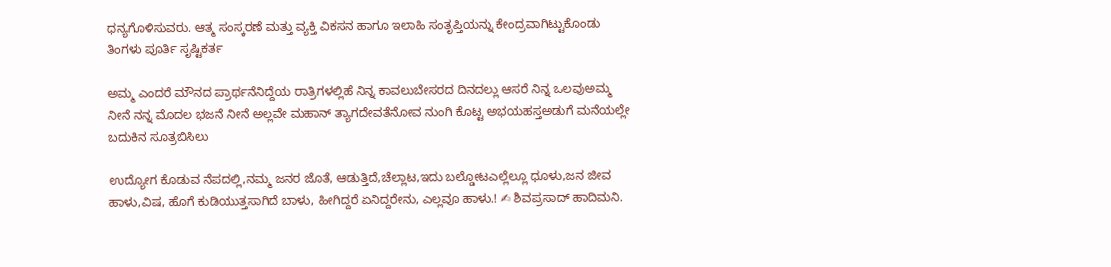ಧನ್ಯಗೊಳಿಸುವರು. ಆತ್ಮ ಸಂಸ್ಕರಣೆ ಮತ್ತು ವ್ಯಕ್ತಿ ವಿಕಸನ ಹಾಗೂ ಇಲಾಹಿ ಸಂತೃಪ್ತಿಯನ್ನು ಕೇಂದ್ರವಾಗಿಟ್ಟುಕೊಂಡು ತಿಂಗಳು ಪೂರ್ತಿ ಸೃಷ್ಟಿಕರ್ತ

ಅಮ್ಮ ಎಂದರೆ ಮೌನದ ಪ್ರಾರ್ಥನೆನಿದ್ದೆಯ ರಾತ್ರಿಗಳಲ್ಲಿಹೆ ನಿನ್ನ ಕಾವಲುಬೇಸರದ ದಿನದಲ್ಲು ಆಸರೆ ನಿನ್ನ ಒಲವುಅಮ್ಮ ನೀನೆ ನನ್ನ ಮೊದಲ ಭಜನೆ ನೀನೆ ಅಲ್ಲವೇ ಮಹಾನ್ ತ್ಯಾಗದೇವತೆನೋವ ನುಂಗಿ ಕೊಟ್ಟ ಅಭಯಹಸ್ತಅಡುಗೆ ಮನೆಯಲ್ಲೇ ಬದುಕಿನ ಸೂತ್ರಬಿಸಿಲು

ಉದ್ಯೋಗ ಕೊಡುವ ನೆಪದಲ್ಲಿ,ನಮ್ಮ ಜನರ ಜೊತೆ, ಆಡುತ್ತಿದೆ,ಚೆಲ್ಲಾಟ,ಇದು ಬಲ್ಡೋಟಎಲ್ಲೆಲ್ಲೂ ಧೂಳು,ಜನ ಜೀವ ಹಾಳು,ವಿಷ, ಹೊಗೆ ಕುಡಿಯುತ್ತಸಾಗಿದೆ ಬಾಳು, ಹೀಗಿದ್ದರೆ ಏನಿದ್ದರೇನು, ಎಲ್ಲವೂ ಹಾಳು.! ✍ ಶಿವಪ್ರಸಾದ್ ಹಾದಿಮನಿ.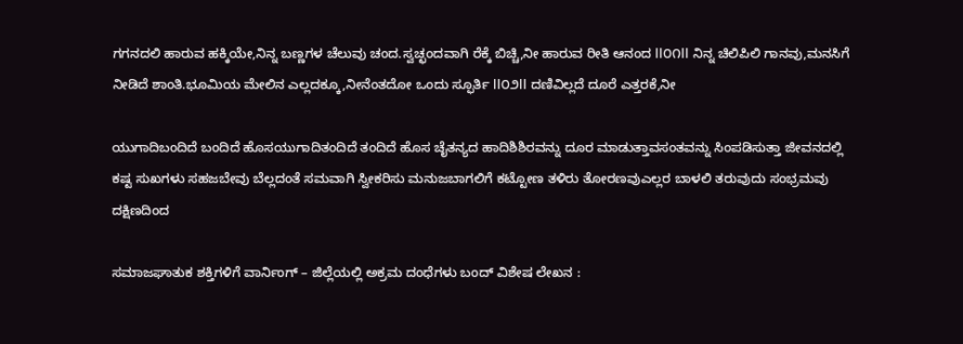ಗಗನದಲಿ ಹಾರುವ ಹಕ್ಕಿಯೇ,ನಿನ್ನ ಬಣ್ಣಗಳ ಚೆಲುವು ಚಂದ.ಸ್ವಚ್ಛಂದವಾಗಿ ರೆಕ್ಕೆ ಬಿಚ್ಚಿ,ನೀ ಹಾರುವ ರೀತಿ ಆನಂದ ll೦೧ll ನಿನ್ನ ಚಿಲಿಪಿಲಿ ಗಾನವು,ಮನಸಿಗೆ ನೀಡಿದೆ ಶಾಂತಿ.ಭೂಮಿಯ ಮೇಲಿನ ಎಲ್ಲದಕ್ಕೂ,ನೀನೆಂತದೋ ಒಂದು ಸ್ಫೂರ್ತಿ ll೦೨ll ದಣಿವಿಲ್ಲದೆ ದೂರೆ ಎತ್ತರಕೆ,ನೀ

ಯುಗಾದಿಬಂದಿದೆ ಬಂದಿದೆ ಹೊಸಯುಗಾದಿತಂದಿದೆ ತಂದಿದೆ ಹೊಸ ಚೈತನ್ಯದ ಹಾದಿಶಿಶಿರವನ್ನು ದೂರ ಮಾಡುತ್ತಾವಸಂತವನ್ನು ಸಿಂಪಡಿಸುತ್ತಾ ಜೀವನದಲ್ಲಿ ಕಷ್ಟ ಸುಖಗಳು ಸಹಜಬೇವು ಬೆಲ್ಲದಂತೆ ಸಮವಾಗಿ ಸ್ವೀಕರಿಸು ಮನುಜಬಾಗಲಿಗೆ ಕಟ್ಟೋಣ ತಳಿರು ತೋರಣವುಎಲ್ಲರ ಬಾಳಲಿ ತರುವುದು ಸಂಭ್ರಮವು ದಕ್ಷಿಣದಿಂದ

ಸಮಾಜಘಾತುಕ ಶಕ್ತಿಗಳಿಗೆ ವಾರ್ನಿಂಗ್ – ಜಿಲ್ಲೆಯಲ್ಲಿ ಅಕ್ರಮ ದಂಧೆಗಳು ಬಂದ್ ವಿಶೇಷ ಲೇಖನ :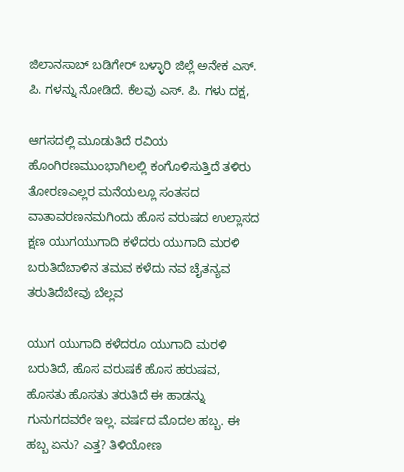ಜಿಲಾನಸಾಬ್ ಬಡಿಗೇರ್ ಬಳ್ಳಾರಿ ಜಿಲ್ಲೆ ಅನೇಕ ಎಸ್. ಪಿ. ಗಳನ್ನು ನೋಡಿದೆ. ಕೆಲವು ಎಸ್. ಪಿ. ಗಳು ದಕ್ಷ,

ಆಗಸದಲ್ಲಿ ಮೂಡುತಿದೆ ರವಿಯ ಹೊಂಗಿರಣಮುಂಭಾಗಿಲಲ್ಲಿ ಕಂಗೊಳಿಸುತ್ತಿದೆ ತಳಿರು ತೋರಣಎಲ್ಲರ ಮನೆಯಲ್ಲೂ ಸಂತಸದ ವಾತಾವರಣನಮಗಿಂದು ಹೊಸ ವರುಷದ ಉಲ್ಲಾಸದ ಕ್ಷಣ ಯುಗಯುಗಾದಿ ಕಳೆದರು ಯುಗಾದಿ ಮರಳಿ ಬರುತಿದೆಬಾಳಿನ ತಮವ ಕಳೆದು ನವ ಚೈತನ್ಯವ ತರುತಿದೆಬೇವು ಬೆಲ್ಲವ

ಯುಗ ಯುಗಾದಿ ಕಳೆದರೂ ಯುಗಾದಿ ಮರಳಿ ಬರುತಿದೆ, ಹೊಸ ವರುಷಕೆ ಹೊಸ ಹರುಷವ, ಹೊಸತು ಹೊಸತು ತರುತಿದೆ ಈ ಹಾಡನ್ನು ಗುನುಗದವರೇ ಇಲ್ಲ. ವರ್ಷದ ಮೊದಲ ಹಬ್ಬ. ಈ ಹಬ್ಬ ಏನು? ಎತ್ತ? ತಿಳಿಯೋಣ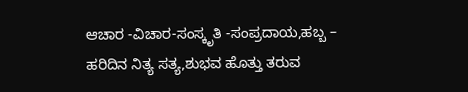ಆಚಾರ -ವಿಚಾರ-ಸಂಸ್ಕೃತಿ -ಸಂಪ್ರದಾಯ,ಹಬ್ಬ – ಹರಿದಿನ ನಿತ್ಯ ಸತ್ಯ,ಶುಭವ ಹೊತ್ತು ತರುವ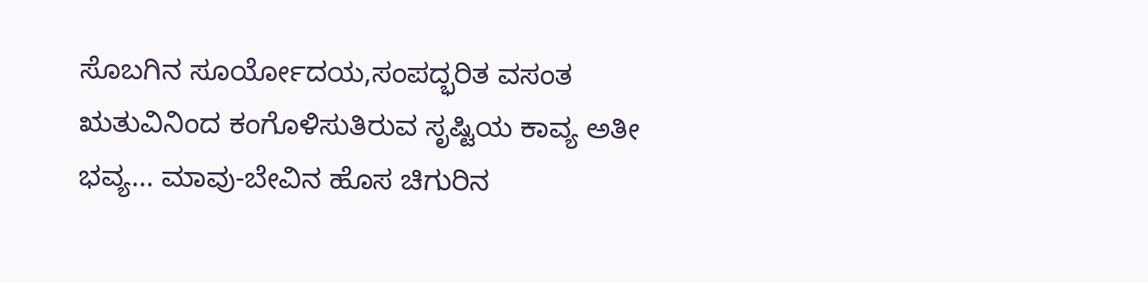ಸೊಬಗಿನ ಸೂರ್ಯೋದಯ,ಸಂಪದ್ಭರಿತ ವಸಂತ ಋತುವಿನಿಂದ ಕಂಗೊಳಿಸುತಿರುವ ಸೃಷ್ಟಿಯ ಕಾವ್ಯ ಅತೀ ಭವ್ಯ… ಮಾವು-ಬೇವಿನ ಹೊಸ ಚಿಗುರಿನ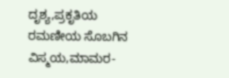ದೃಶ್ಯ,ಪ್ರಕೃತಿಯ ರಮಣೀಯ ಸೊಬಗಿನ ವಿಸ್ಮಯ,ಮಾಮರ-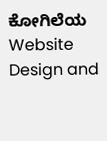ಕೋಗಿಲೆಯ
Website Design and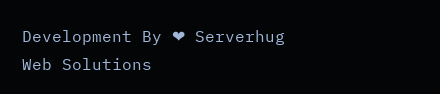Development By ❤ Serverhug Web Solutions